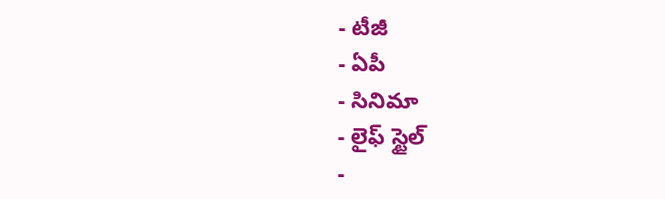- టీజీ
- ఏపీ
- సినిమా
- లైఫ్ స్టైల్
-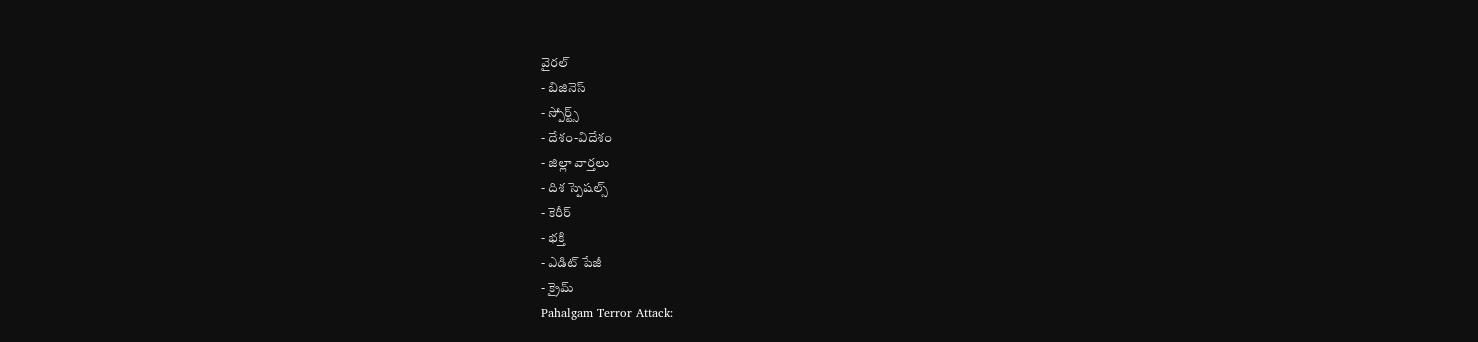వైరల్
- బిజినెస్
- స్పోర్ట్స్
- దేశం-విదేశం
- జిల్లా వార్తలు
- దిశ స్పెషల్స్
- కెరీర్
- భక్తి
- ఎడిట్ పేజీ
- క్రైమ్
Pahalgam Terror Attack: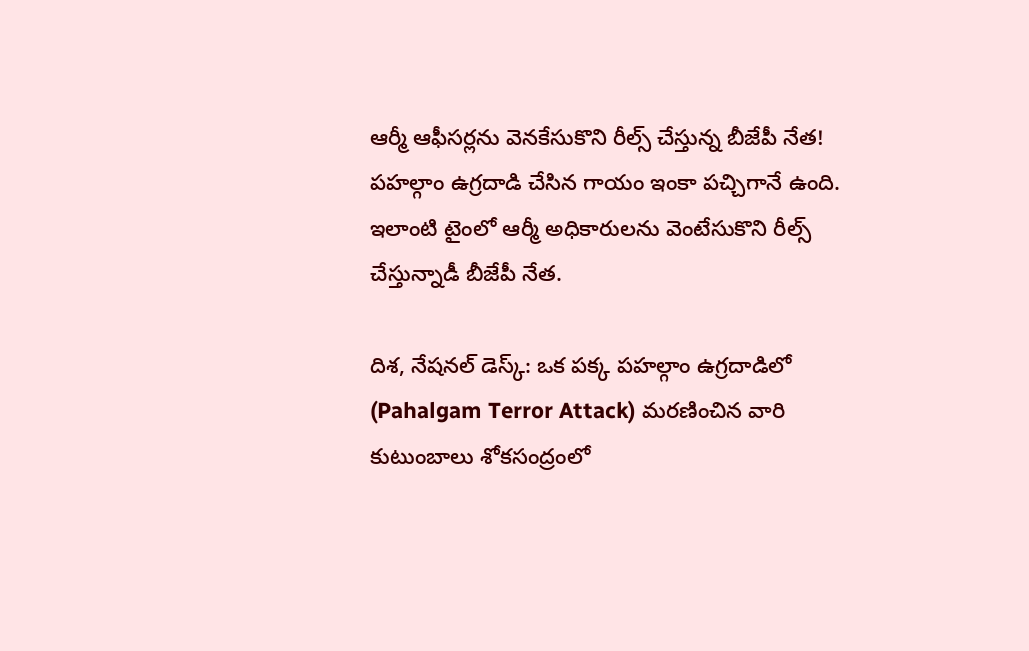ఆర్మీ ఆఫీసర్లను వెనకేసుకొని రీల్స్ చేస్తున్న బీజేపీ నేత!
పహల్గాం ఉగ్రదాడి చేసిన గాయం ఇంకా పచ్చిగానే ఉంది. ఇలాంటి టైంలో ఆర్మీ అధికారులను వెంటేసుకొని రీల్స్ చేస్తున్నాడీ బీజేపీ నేత.

దిశ, నేషనల్ డెస్క్: ఒక పక్క పహల్గాం ఉగ్రదాడిలో (Pahalgam Terror Attack) మరణించిన వారి కుటుంబాలు శోకసంద్రంలో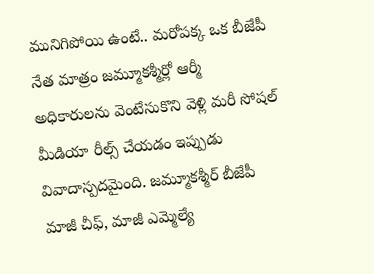మునిగిపోయి ఉంటే.. మరోపక్క ఒక బీజేపీ నేత మాత్రం జమ్మూకశ్మీర్లో ఆర్మీ అధికారులను వెంటేసుకొని వెళ్లి మరీ సోషల్ మీడియా రీల్స్ చేయడం ఇప్పుడు వివాదాస్పదమైంది. జమ్మూకశ్మీర్ బీజేపీ మాజీ చీఫ్, మాజీ ఎమ్మెల్యే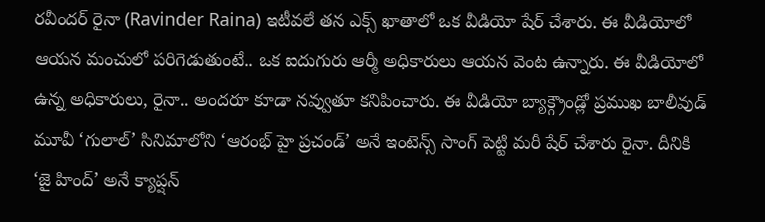రవీందర్ రైనా (Ravinder Raina) ఇటీవలే తన ఎక్స్ ఖాతాలో ఒక వీడియో షేర్ చేశారు. ఈ వీడియోలో ఆయన మంచులో పరిగెడుతుంటే.. ఒక ఐదుగురు ఆర్మీ అధికారులు ఆయన వెంట ఉన్నారు. ఈ వీడియోలో ఉన్న అధికారులు, రైనా.. అందరూ కూడా నవ్వుతూ కనిపించారు. ఈ వీడియో బ్యాక్గ్రౌండ్లో ప్రముఖ బాలీవుడ్ మూవీ ‘గులాల్’ సినిమాలోని ‘ఆరంభ్ హై ప్రచండ్’ అనే ఇంటెన్స్ సాంగ్ పెట్టి మరీ షేర్ చేశారు రైనా. దీనికి ‘జై హింద్’ అనే క్యాప్షన్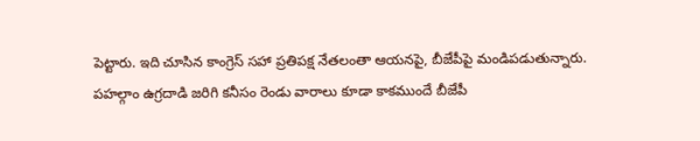పెట్టారు. ఇది చూసిన కాంగ్రెస్ సహా ప్రతిపక్ష నేతలంతా ఆయనపై, బీజేపీపై మండిపడుతున్నారు.
పహల్గాం ఉగ్రదాడి జరిగి కనీసం రెండు వారాలు కూడా కాకముందే బీజేపీ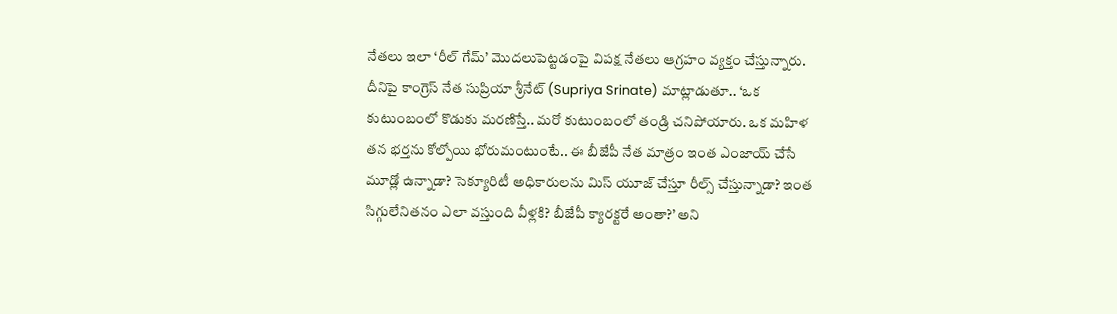నేతలు ఇలా ‘రీల్ గేమ్’ మొదలుపెట్టడంపై విపక్ష నేతలు ఆగ్రహం వ్యక్తం చేస్తున్నారు. దీనిపై కాంగ్రెస్ నేత సుప్రియా శ్రీనేట్ (Supriya Srinate) మాట్లాడుతూ.. ‘ఒక కుటుంబంలో కొడుకు మరణిస్తే.. మరో కుటుంబంలో తండ్రి చనిపోయారు. ఒక మహిళ తన భర్తను కోల్పోయి భోరుమంటుంటే.. ఈ బీజేపీ నేత మాత్రం ఇంత ఎంజాయ్ చేసే మూడ్లో ఉన్నాడా? సెక్యూరిటీ అధికారులను మిస్ యూజ్ చేస్తూ రీల్స్ చేస్తున్నాడా? ఇంత సిగ్గులేనితనం ఎలా వస్తుంది వీళ్లకి? బీజేపీ క్యారక్టరే అంతా?’ అని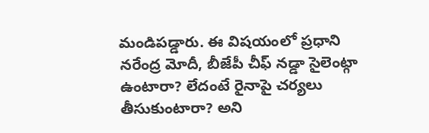మండిపడ్డారు. ఈ విషయంలో ప్రధాని నరేంద్ర మోదీ, బీజేపీ చీఫ్ నడ్డా సైలెంట్గా ఉంటారా? లేదంటే రైనాపై చర్యలు తీసుకుంటారా? అని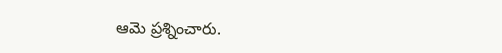ఆమె ప్రశ్నించారు.